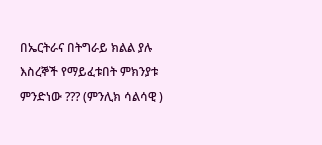በኤርትራና በትግራይ ክልል ያሉ እስረኞች የማይፈቱበት ምክንያቱ ምንድነው ??? (ምንሊክ ሳልሳዊ )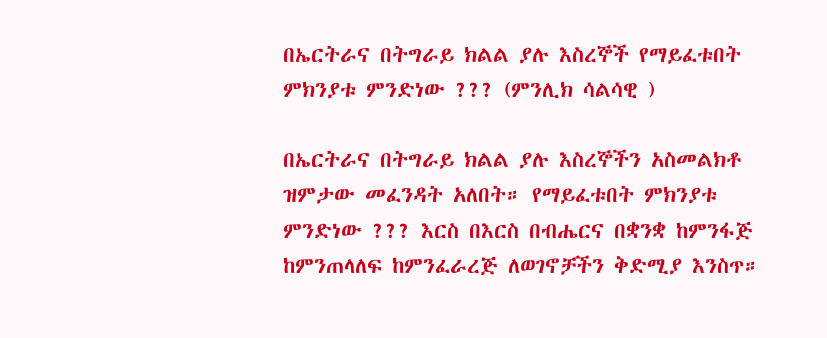በኤርትራና በትግራይ ክልል ያሉ እስረኞች የማይፈቱበት ምክንያቱ ምንድነው ??? (ምንሊክ ሳልሳዊ )

በኤርትራና በትግራይ ክልል ያሉ እስረኞችን አስመልክቶ ዝምታው መፈንዳት አለበት። የማይፈቱበት ምክንያቱ ምንድነው ??? እርስ በእርስ በብሔርና በቋንቋ ከምንፋጅ ከምንጠላለፍ ከምንፈራረጅ ለወገኖቻችን ቅድሚያ እንስጥ።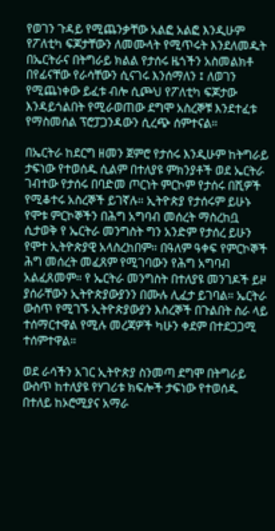የወገን ጉዳይ የሚጨንቃቸው አልፎ አልፎ እንዲሁም የፖለቲካ ፍጆታቸውን ለመሙላት የሚጥሩት እንደለመዱት በኤርትራና በትግራይ ክልል የታሰሩ ዜጎችን አስመልክቶ በየፊናቸው የራሳቸውን ሲናገሩ እንሰማለን ፤ ለወገን የሚጨነቀው ይፈቱ ብሎ ሲጮህ የፖለቲካ ፍጆታው እንዳይጎልበት የሚራወጠው ደግሞ አስረኞቹ እንደተፈቱ የማስመሰል ፕሮፓጋንዳውን ሲረጭ ሰምተናል።

በኤርትራ ከደርግ ዘመን ጀምሮ የታሰሩ እንዲሁም ከትግራይ ታፍነው የተወሰዱ ሲልም በተለያዩ ምክንያቶች ወደ ኤርትራ ገብተው የታሰሩ በባድመ ጦርነት ምርኮም የታሰሩ በሺዎች የሚቆተሩ አስረኞች ይገኛሉ። ኢትዮጵያ የታሰሩም ይሁኑ የሞቱ ምርኮኞችን በሕግ አግባብ መሰረት ማስረከቧ ሲታወቅ የ ኤርትራ መንግስት ግን አንድም የታሰረ ይሁን የሞተ ኢትዮጵያዊ አላስረከበም። በዓለም ዓቀፍ የምርኮኞች ሕግ መሰረት መፈጸም የሚገባውን የሕግ አግባብ አልፈጸመም። የ ኤርትራ መንግስት በተለያዩ መንገዶች ይዞ ያሰራቸውን ኢትዮጵያውያንን በሙሉ ሊፈታ ይገባል። ኤርትራ ውስጥ የሚገኙ ኢትዮጵያውያን እስረኞች በጉልበት ስራ ላይ ተሰማርተዋል የሚሉ መረጃዎች ካሁን ቀደም በተደጋጋሚ ተሰምተዋል።

ወደ ራሳችን አገር ኢትዮጵያ ስንመጣ ደግሞ በትግራይ ውስጥ ከተለያዩ የሃገሪቱ ክፍሎች ታፍነው የተወሰዱ በተለይ ከኦሮሚያና አማራ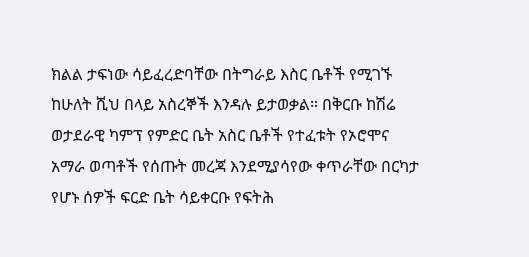ክልል ታፍነው ሳይፈረድባቸው በትግራይ እስር ቤቶች የሚገኙ ከሁለት ሺህ በላይ አስረኞች እንዳሉ ይታወቃል። በቅርቡ ከሽሬ ወታደራዊ ካምፕ የምድር ቤት አስር ቤቶች የተፈቱት የኦሮሞና አማራ ወጣቶች የሰጡት መረጃ እንደሚያሳየው ቀጥራቸው በርካታ የሆኑ ሰዎች ፍርድ ቤት ሳይቀርቡ የፍትሕ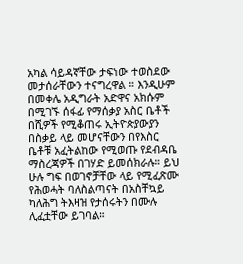አካል ሳይዳኛቸው ታፍነው ተወስደው መታሰራቸውን ተናግረዋል ። እንዲሁም በመቀሌ አዲግራት አድዋና አክሱም በሚገኙ ሰፋፊ የማሰቃያ አስር ቤቶች በሺዎች የሚቆጠሩ ኢትዮጵያውያን በስቃይ ላይ መሆናቸውን በየእስር ቤቶቹ አፈትልከው የሚወጡ የደብዳቤ ማስረጃዎች በገሃድ ይመሰክራሉ። ይህ ሁሉ ግፍ በወገኖቻቸው ላይ የሚፈጽሙ የሕወሓት ባለስልጣናት በአስቸኳይ ካለሕግ ትእዛዝ የታሰሩትን በሙሉ ሊፈቷቸው ይገባል።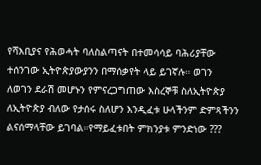የሻእቢያና የሕወሓት ባለስልጣናት በተመሳሳይ ባሕሪያቸው ተሰንገው ኢትዮጵያውያንን በማሰቃየት ላይ ይገኛሉ። ወገን ለወገን ደራሽ መሆኑን የምናረጋግጠው እስረኞቹ ስለኢትዮጵያ ለኢትዮጵያ ብለው የታሰሩ ስለሆን እንዲፈቱ ሁላችንም ድምጻችንን ልናሰማላቸው ይገባል።የማይፈቱበት ምክንያቱ ምንድነው ???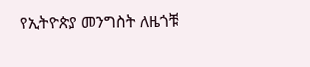የኢትዮጵያ መንግስት ለዜጎቹ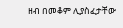ዘብ በመቆም ሊያስፈታቸው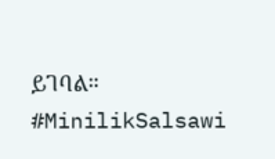ይገባል። #MinilikSalsawi